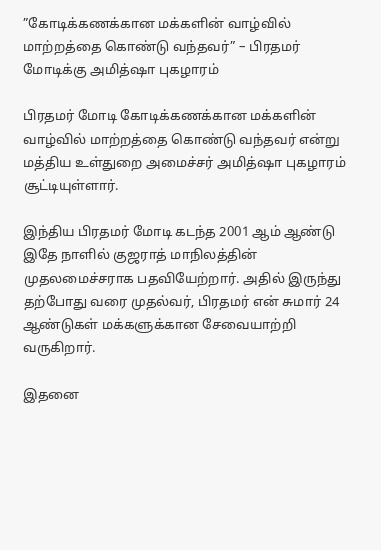”கோடிக்கணக்கான மக்களின் வாழ்வில் மாற்றத்தை கொண்டு வந்தவர்” – பிரதமர் மோடிக்கு அமித்ஷா புகழாரம்

பிரதமர் மோடி கோடிக்கணக்கான மக்களின் வாழ்வில் மாற்றத்தை கொண்டு வந்தவர் என்று மத்திய உள்துறை அமைச்சர் அமித்ஷா புகழாரம் சூட்டியுள்ளார்.

இந்திய பிரதமர் மோடி கடந்த 2001 ஆம் ஆண்டு இதே நாளில் குஜராத் மாநிலத்தின் முதலமைச்சராக பதவியேற்றார். அதில் இருந்து தற்போது வரை முதல்வர், பிரதமர் என் சுமார் 24 ஆண்டுகள் மக்களுக்கான சேவையாற்றி வருகிறார்.

இதனை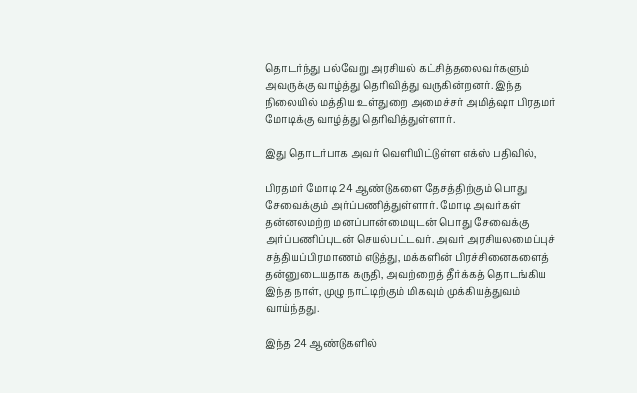தொடர்ந்து பல்வேறு அரசியல் கட்சித்தலைவர்களும் அவருக்கு வாழ்த்து தெரிவித்து வருகின்றனர். இந்த நிலையில் மத்திய உள்துறை அமைச்சர் அமித்ஷா பிரதமர் மோடிக்கு வாழ்த்து தெரிவித்துள்ளார்.

இது தொடர்பாக அவர் வெளியிட்டுள்ள எக்ஸ் பதிவில்,

பிரதமர் மோடி 24 ஆண்டுகளை தேசத்திற்கும் பொது சேவைக்கும் அர்ப்பணித்துள்ளார். மோடி அவர்கள் தன்னலமற்ற மனப்பான்மையுடன் பொது சேவைக்கு அர்ப்பணிப்புடன் செயல்பட்டவர். அவர் அரசியலமைப்புச் சத்தியப்பிரமாணம் எடுத்து, மக்களின் பிரச்சினைகளைத் தன்னுடையதாக கருதி, அவற்றைத் தீர்க்கத் தொடங்கிய இந்த நாள், முழு நாட்டிற்கும் மிகவும் முக்கியத்துவம் வாய்ந்தது.

இந்த 24 ஆண்டுகளில்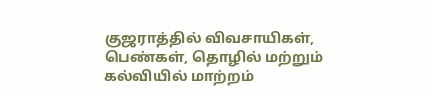குஜராத்தில் விவசாயிகள், பெண்கள், தொழில் மற்றும் கல்வியில் மாற்றம்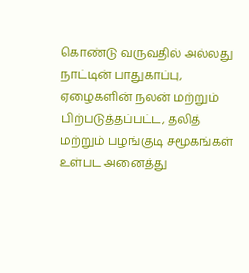கொண்டு வருவதில் அல்லது நாட்டின் பாதுகாப்பு, ஏழைகளின் நலன் மற்றும் பிற்படுத்தப்பட்ட, தலித் மற்றும் பழங்குடி சமூகங்கள் உள்பட அனைத்து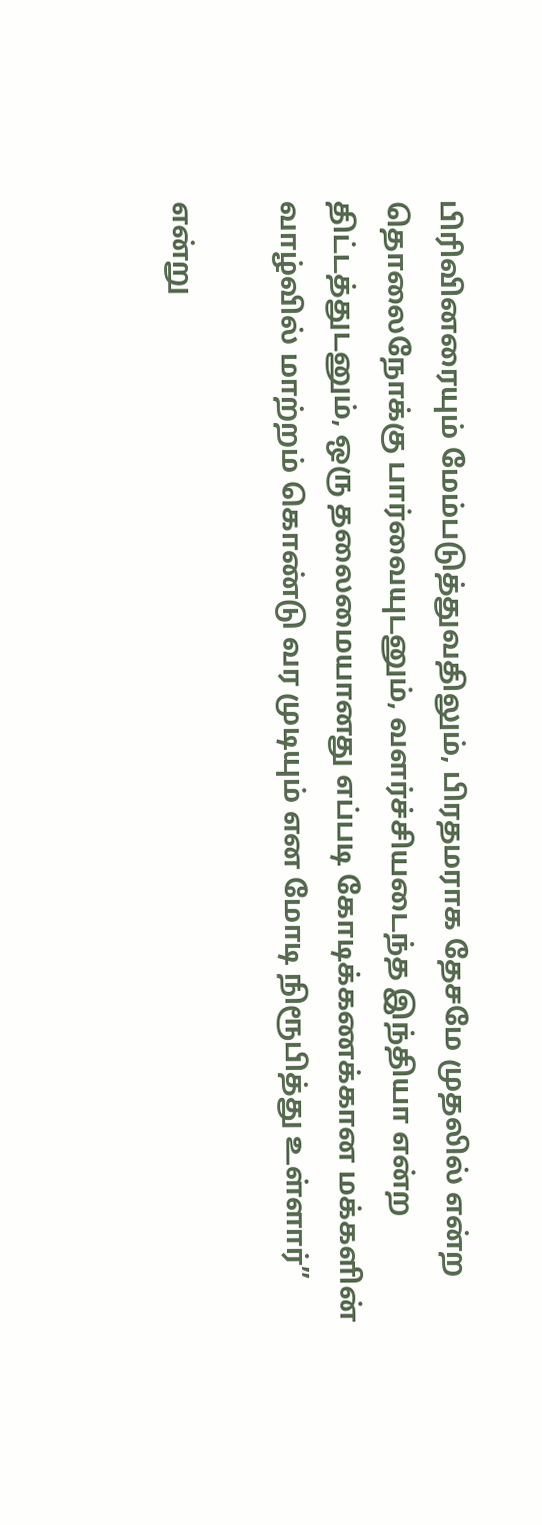பிரிவினரையும் மேம்படுத்துவதிலும், பிரதமராக தேசமே முதலில் என்ற தொலைநோக்கு பார்வையுடனும், வளர்ச்சியடைந்த இந்தியா என்ற திட்டத்துடனும், ஒரு தலைமையானது எப்படி கோடிக்கணக்கான மக்களின் வாழ்வில் மாற்றம் கொண்டு வர முடியும் என மோடி நிரூபித்து உள்ளார்”

என்று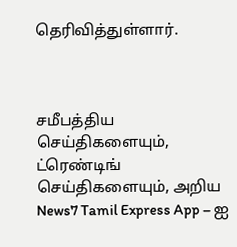தெரிவித்துள்ளார்.



சமீபத்திய செய்திகளையும், ட்ரெண்டிங் செய்திகளையும், அறிய News7 Tamil Express App – ஐ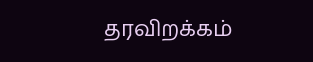தரவிறக்கம்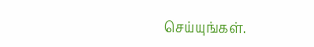செய்யுங்கள்.